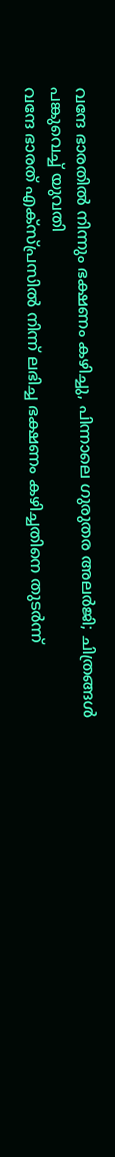വന്ദേ ഭാരതിൽ നിന്നും ഭക്ഷണം കഴിച്ചു, പിന്നാലെ ഗുരുതര അലർജി; ചിത്രങ്ങൾ പങ്കുവെച്ച് യുവതി
വന്ദേ ഭാരത് എക്സ്പ്രസിൽ നിന്ന് ലഭിച്ച ഭക്ഷണം കഴിച്ചതിനെ തുടർന്ന്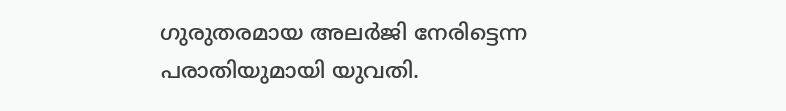ഗുരുതരമായ അലർജി നേരിട്ടെന്ന പരാതിയുമായി യുവതി.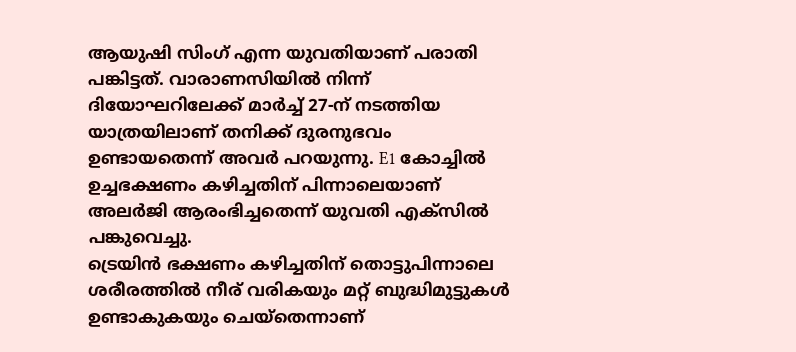ആയുഷി സിംഗ് എന്ന യുവതിയാണ് പരാതി പങ്കിട്ടത്. വാരാണസിയിൽ നിന്ന് ദിയോഘറിലേക്ക് മാർച്ച് 27-ന് നടത്തിയ യാത്രയിലാണ് തനിക്ക് ദുരനുഭവം ഉണ്ടായതെന്ന് അവർ പറയുന്നു. E1 കോച്ചിൽ ഉച്ചഭക്ഷണം കഴിച്ചതിന് പിന്നാലെയാണ് അലർജി ആരംഭിച്ചതെന്ന് യുവതി എക്സിൽ പങ്കുവെച്ചു.
ട്രെയിൻ ഭക്ഷണം കഴിച്ചതിന് തൊട്ടുപിന്നാലെ ശരീരത്തിൽ നീര് വരികയും മറ്റ് ബുദ്ധിമുട്ടുകൾ ഉണ്ടാകുകയും ചെയ്തെന്നാണ്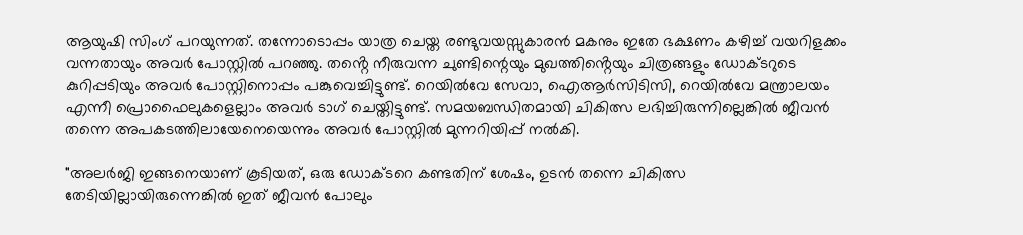ആയുഷി സിംഗ് പറയുന്നത്. തന്നോടൊപ്പം യാത്ര ചെയ്ത രണ്ടുവയസ്സുകാരൻ മകനും ഇതേ ഭക്ഷണം കഴിച്ച് വയറിളക്കം വന്നതായും അവർ പോസ്റ്റിൽ പറഞ്ഞു. തൻ്റെ നീരുവന്ന ചുണ്ടിന്റെയും മുഖത്തിൻ്റെയും ചിത്രങ്ങളും ഡോക്ടറുടെ കുറിപ്പടിയും അവർ പോസ്റ്റിനൊപ്പം പങ്കുവെച്ചിട്ടുണ്ട്. റെയിൽവേ സേവാ, ഐആർസിടിസി, റെയിൽവേ മന്ത്രാലയം എന്നീ പ്രൊഫൈലുകളെല്ലാം അവർ ടാഗ് ചെയ്തിട്ടുണ്ട്. സമയബന്ധിതമായി ചികിത്സ ലഭിച്ചിരുന്നില്ലെങ്കിൽ ജീവൻ തന്നെ അപകടത്തിലായേനെയെന്നും അവർ പോസ്റ്റിൽ മുന്നറിയിപ്പ് നൽകി.

"അലർജി ഇങ്ങനെയാണ് കൂടിയത്, ഒരു ഡോക്ടറെ കണ്ടതിന് ശേഷം, ഉടൻ തന്നെ ചികിത്സ തേടിയില്ലായിരുന്നെങ്കിൽ ഇത് ജീവൻ പോലും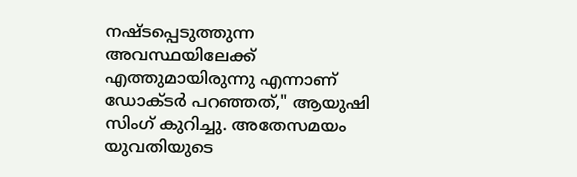നഷ്ടപ്പെടുത്തുന്ന അവസ്ഥയിലേക്ക് എത്തുമായിരുന്നു എന്നാണ് ഡോക്ടർ പറഞ്ഞത്," ആയുഷി സിംഗ് കുറിച്ചു. അതേസമയം യുവതിയുടെ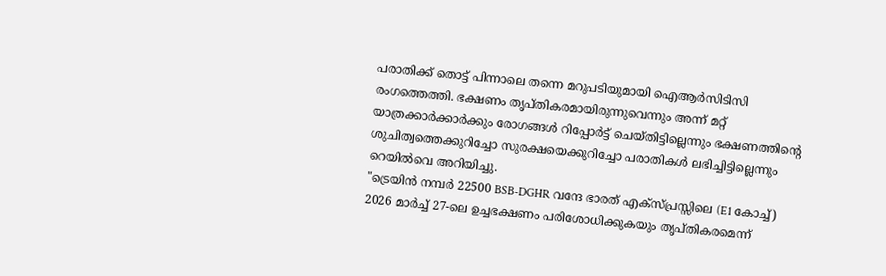പരാതിക്ക് തൊട്ട് പിന്നാലെ തന്നെ മറുപടിയുമായി ഐആർസിടിസി രംഗത്തെത്തി. ഭക്ഷണം തൃപ്തികരമായിരുന്നുവെന്നും അന്ന് മറ്റ് യാത്രക്കാർക്കാർക്കും രോഗങ്ങൾ റിപ്പോർട്ട് ചെയ്തിട്ടില്ലെന്നും ഭക്ഷണത്തിന്റെ ശുചിത്വത്തെക്കുറിച്ചോ സുരക്ഷയെക്കുറിച്ചോ പരാതികൾ ലഭിച്ചിട്ടില്ലെന്നും റെയിൽവെ അറിയിച്ചു.
"ട്രെയിൻ നമ്പർ 22500 BSB-DGHR വന്ദേ ഭാരത് എക്സ്പ്രസ്സിലെ (E1 കോച്ച്) 2026 മാർച്ച് 27-ലെ ഉച്ചഭക്ഷണം പരിശോധിക്കുകയും തൃപ്തികരമെന്ന്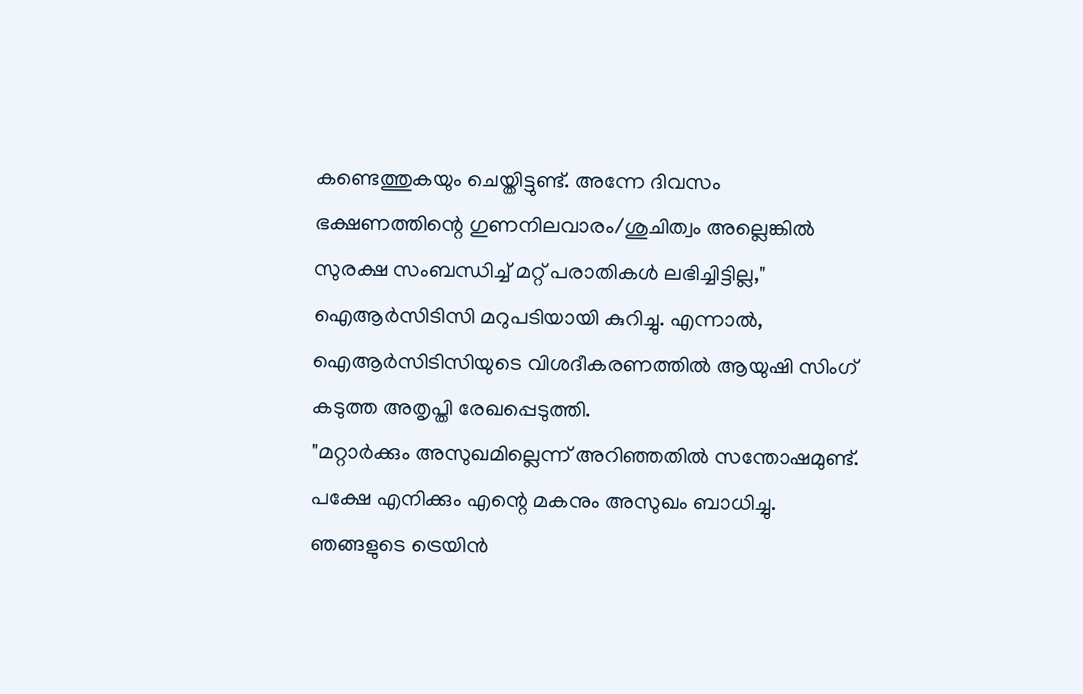കണ്ടെത്തുകയും ചെയ്തിട്ടുണ്ട്. അന്നേ ദിവസം ഭക്ഷണത്തിന്റെ ഗുണനിലവാരം/ശുചിത്വം അല്ലെങ്കിൽ സുരക്ഷ സംബന്ധിച്ച് മറ്റ് പരാതികൾ ലഭിച്ചിട്ടില്ല," ഐആർസിടിസി മറുപടിയായി കുറിച്ചു. എന്നാൽ, ഐആർസിടിസിയുടെ വിശദീകരണത്തിൽ ആയുഷി സിംഗ് കടുത്ത അതൃപ്തി രേഖപ്പെടുത്തി.
"മറ്റാർക്കും അസുഖമില്ലെന്ന് അറിഞ്ഞതിൽ സന്തോഷമുണ്ട്. പക്ഷേ എനിക്കും എന്റെ മകനും അസുഖം ബാധിച്ചു. ഞങ്ങളുടെ ട്രെയിൻ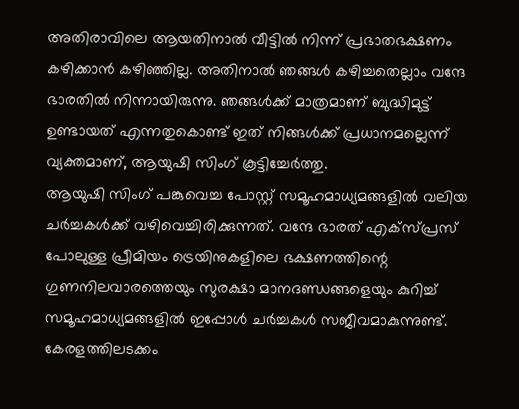അതിരാവിലെ ആയതിനാൽ വീട്ടിൽ നിന്ന് പ്രഭാതഭക്ഷണം കഴിക്കാൻ കഴിഞ്ഞില്ല. അതിനാൽ ഞങ്ങൾ കഴിച്ചതെല്ലാം വന്ദേ ഭാരതിൽ നിന്നായിരുന്നു. ഞങ്ങൾക്ക് മാത്രമാണ് ബുദ്ധിമുട്ട് ഉണ്ടായത് എന്നതുകൊണ്ട് ഇത് നിങ്ങൾക്ക് പ്രധാനമല്ലെന്ന് വ്യക്തമാണ്, ആയുഷി സിംഗ് കൂട്ടിച്ചേർത്തു.
ആയുഷി സിംഗ് പങ്കുവെച്ച പോസ്റ്റ് സമൂഹമാധ്യമങ്ങളിൽ വലിയ ചർച്ചകൾക്ക് വഴിവെച്ചിരിക്കുന്നത്. വന്ദേ ഭാരത് എക്സ്പ്രസ് പോലുള്ള പ്രീമിയം ട്രെയിനുകളിലെ ഭക്ഷണത്തിന്റെ ഗുണനിലവാരത്തെയും സുരക്ഷാ മാനദണ്ഡങ്ങളെയും കുറിച്ച് സമൂഹമാധ്യമങ്ങളിൽ ഇപ്പോൾ ചർച്ചകൾ സജീവമാകുന്നുണ്ട്. കേരളത്തിലടക്കം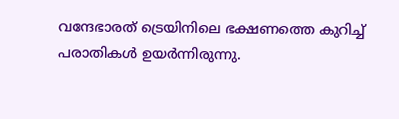വന്ദേഭാരത് ട്രെയിനിലെ ഭക്ഷണത്തെ കുറിച്ച് പരാതികൾ ഉയർന്നിരുന്നു.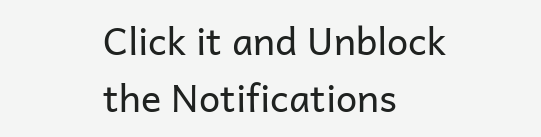Click it and Unblock the Notifications